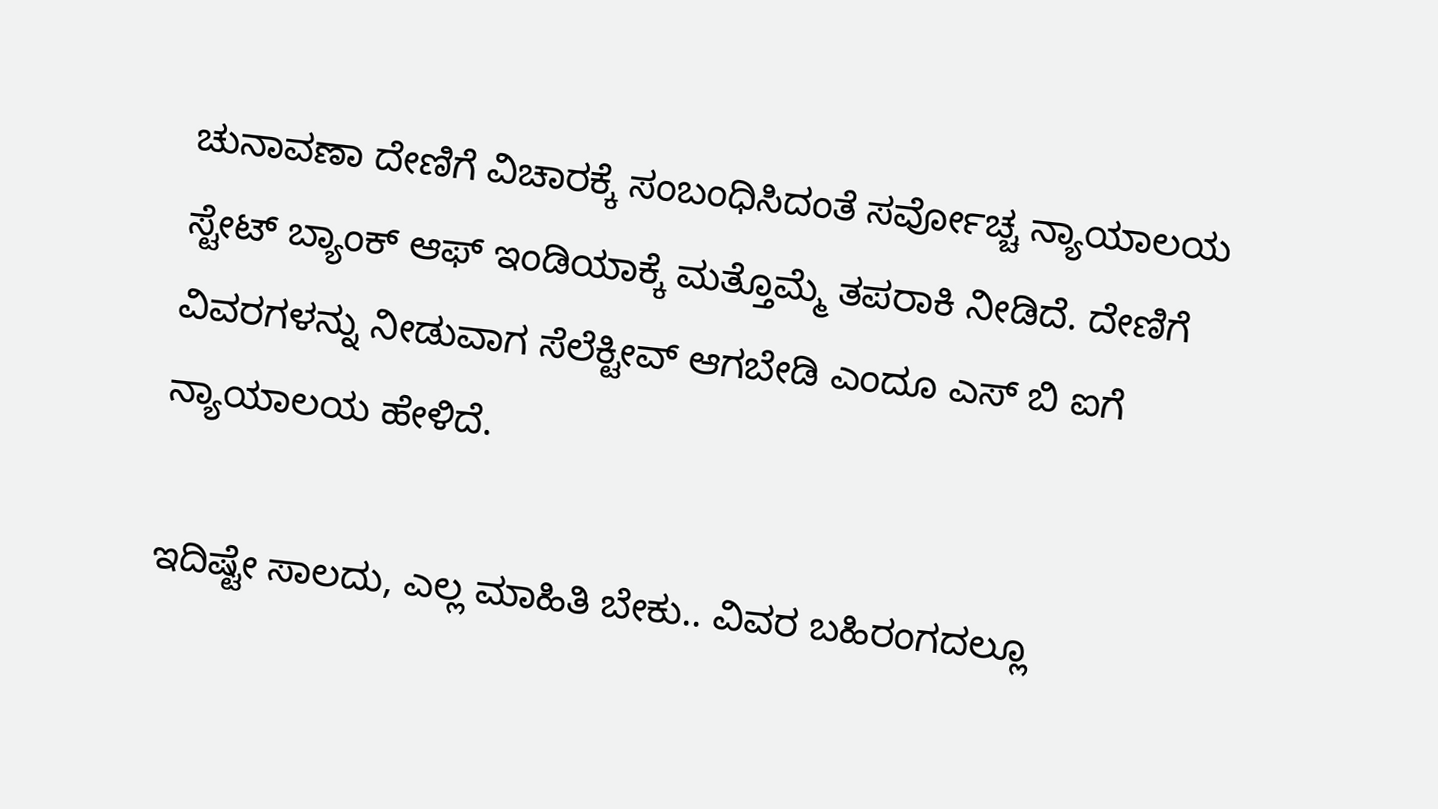ಚುನಾವಣಾ ದೇಣಿಗೆ ವಿಚಾರಕ್ಕೆ ಸಂಬಂಧಿಸಿದಂತೆ ಸರ್ವೋಚ್ಚ ನ್ಯಾಯಾಲಯ ಸ್ಟೇಟ್ ಬ್ಯಾಂಕ್ ಆಫ್ ಇಂಡಿಯಾಕ್ಕೆ ಮತ್ತೊಮ್ಮೆ ತಪರಾಕಿ ನೀಡಿದೆ. ದೇಣಿಗೆ ವಿವರಗಳನ್ನು ನೀಡುವಾಗ ಸೆಲೆಕ್ಟೀವ್ ಆಗಬೇಡಿ ಎಂದೂ ಎಸ್ ಬಿ ಐಗೆ ನ್ಯಾಯಾಲಯ ಹೇಳಿದೆ.

ಇದಿಷ್ಟೇ ಸಾಲದು, ಎಲ್ಲ ಮಾಹಿತಿ ಬೇಕು.. ವಿವರ ಬಹಿರಂಗದಲ್ಲೂ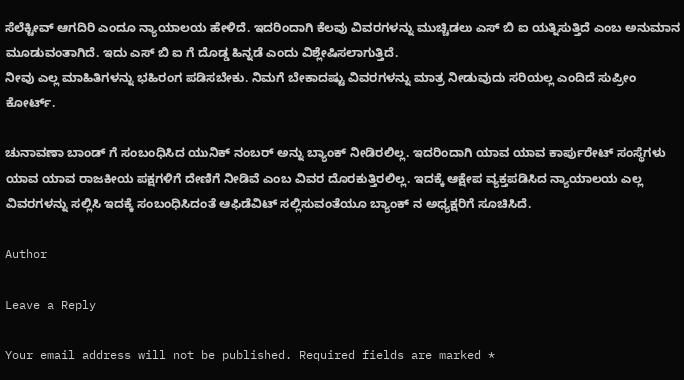ಸೆಲೆಕ್ಟೀವ್ ಆಗದಿರಿ ಎಂದೂ ನ್ಯಾಯಾಲಯ ಹೇಳಿದೆ. ಇದರಿಂದಾಗಿ ಕೆಲವು ವಿವರಗಳನ್ನು ಮುಚ್ಚಿಡಲು ಎಸ್ ಬಿ ಐ ಯತ್ನಿಸುತ್ತಿದೆ ಎಂಬ ಅನುಮಾನ ಮೂಡುವಂತಾಗಿದೆ. ಇದು ಎಸ್ ಬಿ ಐ ಗೆ ದೊಡ್ಡ ಹಿನ್ನಡೆ ಎಂದು ವಿಶ್ಲೇಷಿಸಲಾಗುತ್ತಿದೆ.
ನೀವು ಎಲ್ಲ ಮಾಹಿತಿಗಳನ್ನು ಭಹಿರಂಗ ಪಡಿಸಬೇಕು. ನಿಮಗೆ ಬೇಕಾದಷ್ಟು ವಿವರಗಳನ್ನು ಮಾತ್ರ ನೀಡುವುದು ಸರಿಯಲ್ಲ ಎಂದಿದೆ ಸುಪ್ರೀಂ ಕೋರ್ಟ್.

ಚುನಾವಣಾ ಬಾಂಡ್ ಗೆ ಸಂಬಂಧಿಸಿದ ಯುನಿಕ್ ನಂಬರ್ ಅನ್ನು ಬ್ಯಾಂಕ್ ನೀಡಿರಲಿಲ್ಲ. ಇದರಿಂದಾಗಿ ಯಾವ ಯಾವ ಕಾರ್ಪುರೇಟ್ ಸಂಸ್ಥೆಗಳು ಯಾವ ಯಾವ ರಾಜಕೀಯ ಪಕ್ಷಗಳಿಗೆ ದೇಣಿಗೆ ನೀಡಿವೆ ಎಂಬ ವಿವರ ದೊರಕುತ್ತಿರಲಿಲ್ಲ. ಇದಕ್ಕೆ ಆಕ್ಷೇಪ ವ್ಯಕ್ತಪಡಿಸಿದ ನ್ಯಾಯಾಲಯ ಎಲ್ಲ ವಿವರಗಳನ್ನು ಸಲ್ಲಿಸಿ ಇದಕ್ಕೆ ಸಂಬಂಧಿಸಿದಂತೆ ಆಫಿಡೆವಿಟ್ ಸಲ್ಲಿಸುವಂತೆಯೂ ಬ್ಯಾಂಕ್ ನ ಅಧ್ಯಕ್ಷರಿಗೆ ಸೂಚಿಸಿದೆ.

Author

Leave a Reply

Your email address will not be published. Required fields are marked *